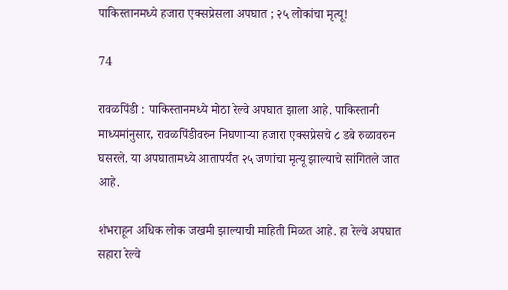पाकिस्तानमध्ये हजारा एक्सप्रेसला अपघात ; २५ लोकांचा मृत्यू!

74

रावळपिंडी : पाकिस्तानमध्ये मोठा रेल्वे अपघात झाला आहे. पाकिस्तानी माध्यमांनुसार, रावळपिंडीवरुन निघणाऱ्या हजारा एक्सप्रेसचे ८ डबे रुळावरुन घसरले. या अपघातामध्ये आतापर्यंत २५ जणांचा मृत्यू झाल्याचे सांगितले जात आहे.

शंभराहून अधिक लोक जखमी झाल्याची माहिती मिळत आहे. हा रेल्वे अपघात सहारा रेल्वे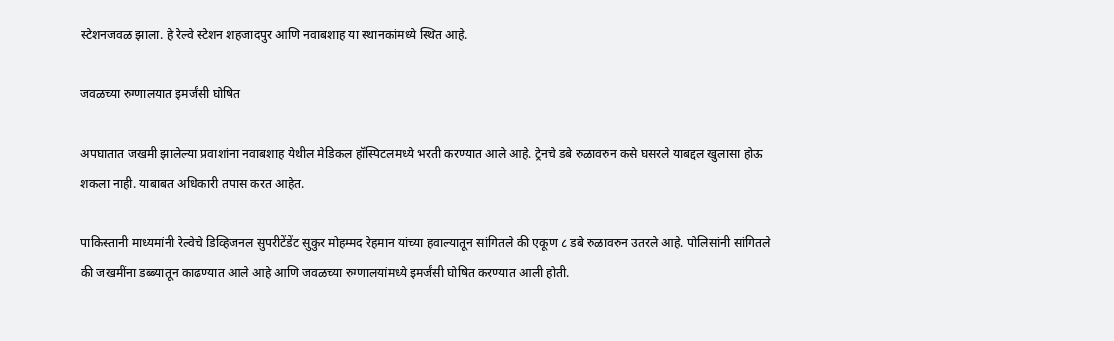स्टेशनजवळ झाला. हे रेल्वे स्टेशन शहजादपुर आणि नवाबशाह या स्थानकांमध्ये स्थित आहे.

जवळच्या रुग्णालयात इमर्जंसी घोषित

अपघातात जखमी झालेल्या प्रवाशांना नवाबशाह येथील मेडिकल हॉस्पिटलमध्ये भरती करण्यात आले आहे. ट्रेनचे डबे रुळावरुन कसे घसरले याबद्दल खुलासा होऊ शकला नाही. याबाबत अधिकारी तपास करत आहेत.

पाकिस्तानी माध्यमांनी रेल्वेचे डिव्हिजनल सुपरीटेंडेंट सुकुर मोहम्मद रेहमान यांच्या हवाल्यातून सांगितले की एकूण ८ डबे रुळावरुन उतरले आहे. पोलिसांनी सांगितले की जखमींना डब्ब्यातून काढण्यात आले आहे आणि जवळच्या रुग्णालयांमध्ये इमर्जंसी घोषित करण्यात आली होती.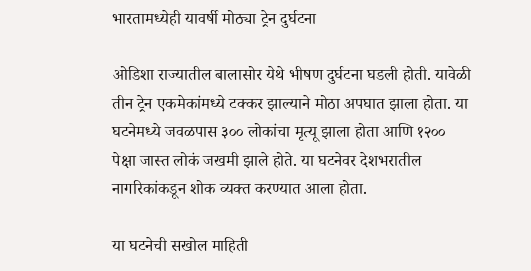भारतामध्येही यावर्षी मोठ्या ट्रेन दुर्घटना

ओडिशा राज्यातील बालासोर येथे भीषण दुर्घटना घडली होती. यावेळी तीन ट्रेन एकमेकांमध्ये टक्कर झाल्याने मोठा अपघात झाला होता. या घटनेमध्ये जवळपास ३०० लोकांचा मृत्यू झाला होता आणि १२०० पेक्षा जास्त लोकं जखमी झाले होते. या घटनेवर देशभरातील नागरिकांकडून शोक व्यक्त करण्यात आला होता.

या घटनेची सखोल माहिती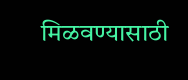मिळवण्यासाठी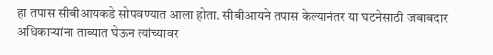हा तपास सीबीआयकडे सोपवण्यात आला होता. सीबीआयने तपास केल्यानंतर या घटनेसाठी जबाबदार अधिकाऱ्यांना ताब्यात घेऊन त्यांच्यावर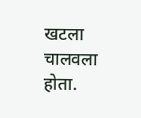खटला चालवला होता.